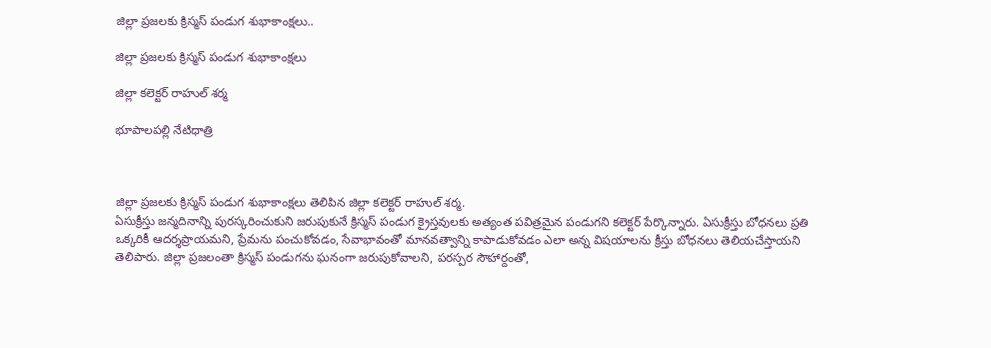జిల్లా ప్రజలకు క్రిస్మస్ పండుగ శుభాకాంక్షలు..

జిల్లా ప్రజలకు క్రిస్మస్ పండుగ శుభాకాంక్షలు

జిల్లా కలెక్టర్ రాహుల్ శర్మ

భూపాలపల్లి నేటిధాత్రి



జిల్లా ప్రజలకు క్రిస్మస్ పండుగ శుభాకాంక్షలు తెలిపిన జిల్లా కలెక్టర్ రాహుల్ శర్మ.
ఏసుక్రీస్తు జన్మదినాన్ని పురస్కరించుకుని జరుపుకునే క్రిస్మస్ పండుగ క్రైస్తవులకు అత్యంత పవిత్రమైన పండుగని కలెక్టర్ పేర్కొన్నారు. ఏసుక్రీస్తు బోధనలు ప్రతి ఒక్కరికీ ఆదర్శప్రాయమని, ప్రేమను పంచుకోవడం, సేవాభావంతో మానవత్వాన్ని కాపాడుకోవడం ఎలా అన్న విషయాలను క్రీస్తు బోధనలు తెలియచేస్తాయని తెలిపారు. జిల్లా ప్రజలంతా క్రిస్మస్ పండుగను ఘనంగా జరుపుకోవాలని, పరస్పర సౌహార్దంతో,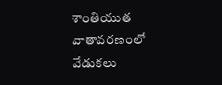శాంతియుత వాతావరణంలో వేడుకలు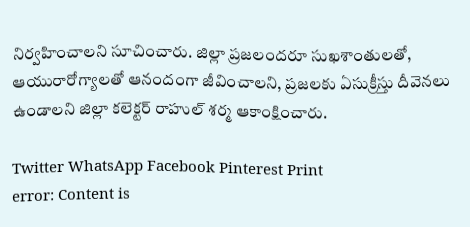నిర్వహించాలని సూచించారు. జిల్లా ప్రజలందరూ సుఖశాంతులతో, ఆయురారోగ్యాలతో ఆనందంగా జీవించాలని, ప్రజలకు ఏసుక్రీస్తు దీవెనలు ఉండాలని జిల్లా కలెక్టర్ రాహుల్ శర్మ ఆకాంక్షించారు.

Twitter WhatsApp Facebook Pinterest Print
error: Content is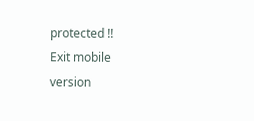protected !!
Exit mobile version